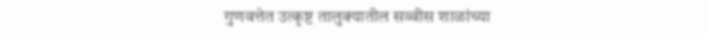गुणवत्तेत उत्कृष्ट तालुक्यातील सव्वीस शाळांच्या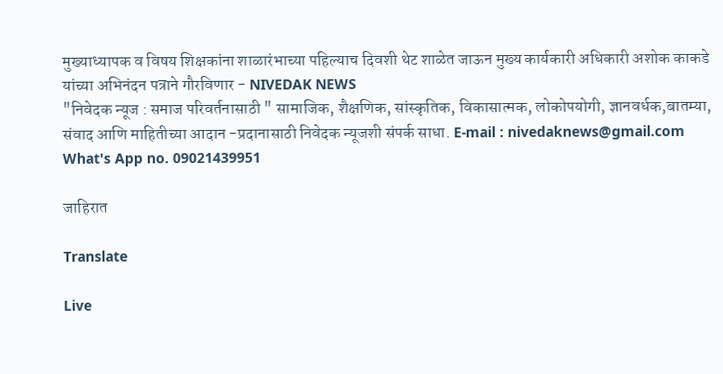मुख्याध्यापक व विषय शिक्षकांना शाळारंभाच्या पहिल्याच दिवशी थेट शाळेत जाऊन मुख्य कार्यकारी अधिकारी अशोक काकडे यांच्या अभिनंदन पत्राने गौरविणार - NIVEDAK NEWS
"निवेदक न्यूज : समाज परिवर्तनासाठी " सामाजिक, शैक्षणिक, सांस्कृतिक, विकासात्मक, लोकोपयोगी, ज्ञानवर्धक,बातम्या, संवाद आणि माहितीच्या आदान -प्रदानासाठी निवेदक न्यूजशी संपर्क साधा. E-mail : nivedaknews@gmail.com What's App no. 09021439951

जाहिरात

Translate

Live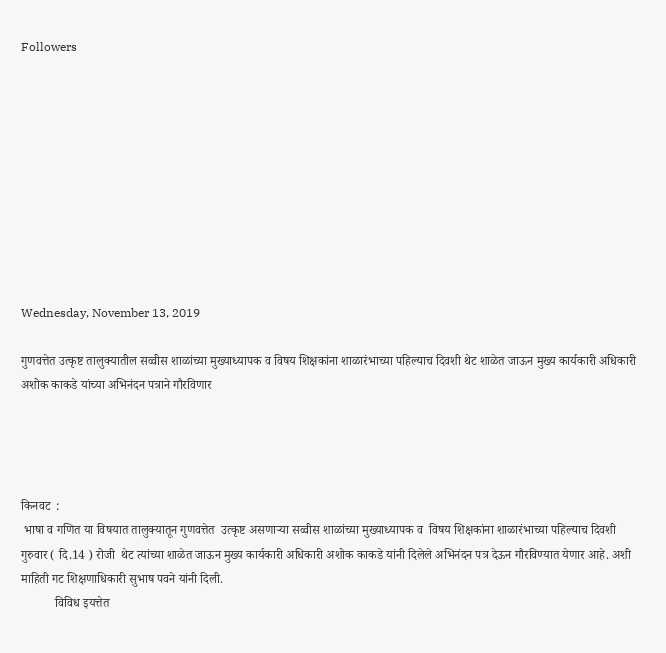Followers










Wednesday, November 13, 2019

गुणवत्तेत उत्कृष्ट तालुक्यातील सव्वीस शाळांच्या मुख्याध्यापक व विषय शिक्षकांना शाळारंभाच्या पहिल्याच दिवशी थेट शाळेत जाऊन मुख्य कार्यकारी अधिकारी अशोक काकडे यांच्या अभिनंदन पत्राने गौरविणार




किनवट  :
 भाषा व गणित या विषयात तालुक्यातून गुणवत्तेत  उत्कृष्ट असणाऱ्या सव्वीस शाळांच्या मुख्याध्यापक व  विषय शिक्षकांना शाळारंभाच्या पहिल्याच दिवशी गुरुवार ( दि.14 ) रोजी  थेट त्यांच्या शाळेत जाऊन मुख्य कार्यकारी अधिकारी अशोक काकडे यांनी दिलेले अभिनंदन पत्र देऊन गौरविण्यात येणार आहे. अशी माहिती गट शिक्षणाधिकारी सुभाष पवने यांनी दिली.
           विविध इयत्तेत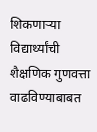शिकणाऱ्या विद्यार्थ्यांची शैक्षणिक गुणवत्ता वाढविण्याबाबत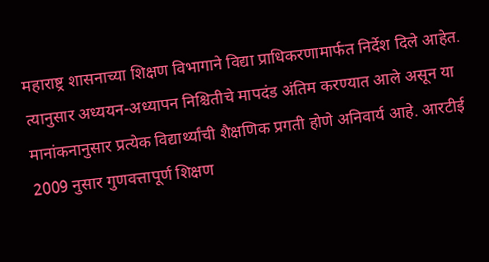महाराष्ट्र शासनाच्या शिक्षण विभागाने विद्या प्राधिकरणामार्फत निर्देश दिले आहेत. त्यानुसार अध्ययन-अध्यापन निश्चितीचे मापदंड अंतिम करण्यात आले असून या मानांकनानुसार प्रत्येक विद्यार्थ्यांची शैक्षणिक प्रगती होणे अनिवार्य आहे. आरटीई 2009 नुसार गुणवत्तापूर्ण शिक्षण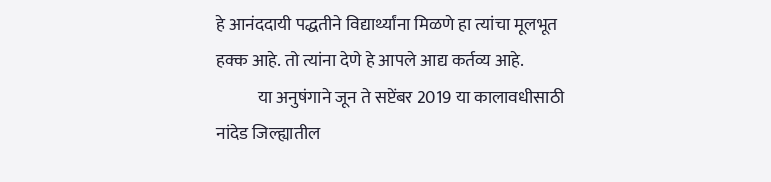हे आनंददायी पद्धतीने विद्यार्थ्यांना मिळणे हा त्यांचा मूलभूत हक्क आहे. तो त्यांना देणे हे आपले आद्य कर्तव्य आहे.
            या अनुषंगाने जून ते सप्टेंबर 2019 या कालावधीसाठी नांदेड जिल्ह्यातील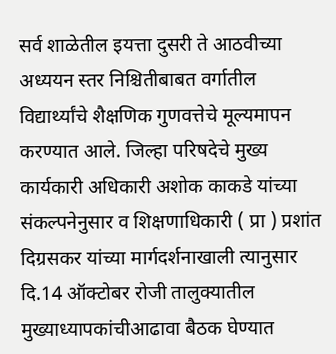सर्व शाळेतील इयत्ता दुसरी ते आठवीच्या अध्ययन स्तर निश्चितीबाबत वर्गातील विद्यार्थ्यांचे शैक्षणिक गुणवत्तेचे मूल्यमापन करण्यात आले. जिल्हा परिषदेचे मुख्य कार्यकारी अधिकारी अशोक काकडे यांच्या संकल्पनेनुसार व शिक्षणाधिकारी ( प्रा ) प्रशांत दिग्रसकर यांच्या मार्गदर्शनाखाली त्यानुसार दि.14 ऑक्टोबर रोजी तालुक्यातील मुख्याध्यापकांचीआढावा बैठक घेण्यात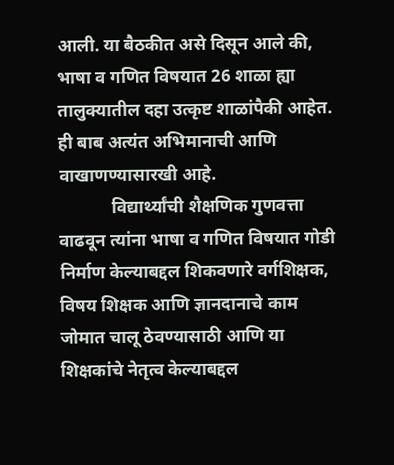आली. या बैठकीत असे दिसून आले की, भाषा व गणित विषयात 26 शाळा ह्या तालुक्यातील दहा उत्कृष्ट शाळांपैकी आहेत. ही बाब अत्यंत अभिमानाची आणि वाखाणण्यासारखी आहे.
            विद्यार्थ्यांची शैक्षणिक गुणवत्ता वाढवून त्यांना भाषा व गणित विषयात गोडी निर्माण केल्याबद्दल शिकवणारे वर्गशिक्षक, विषय शिक्षक आणि ज्ञानदानाचे काम जोमात चालू ठेवण्यासाठी आणि या शिक्षकांचे नेतृत्व केल्याबद्दल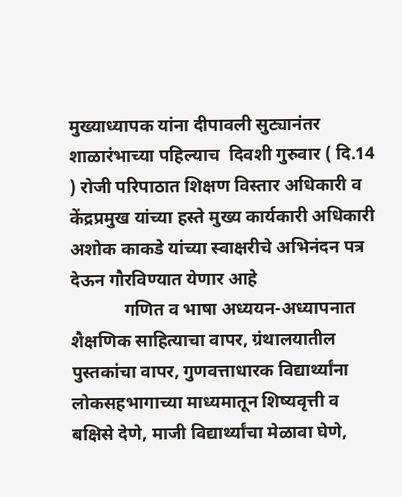मुख्याध्यापक यांना दीपावली सुट्यानंतर शाळारंभाच्या पहिल्याच  दिवशी गुरुवार ( दि.14 ) रोजी परिपाठात शिक्षण विस्तार अधिकारी व केंद्रप्रमुख यांच्या हस्ते मुख्य कार्यकारी अधिकारी अशोक काकडे यांच्या स्वाक्षरीचे अभिनंदन पत्र देऊन गौरविण्यात येणार आहे
            गणित व भाषा अध्ययन-अध्यापनात शैक्षणिक साहित्याचा वापर, ग्रंथालयातील पुस्तकांचा वापर, गुणवत्ताधारक विद्यार्थ्यांना लोकसहभागाच्या माध्यमातून शिष्यवृत्ती व बक्षिसे देणे, माजी विद्यार्थ्यांचा मेळावा घेणे,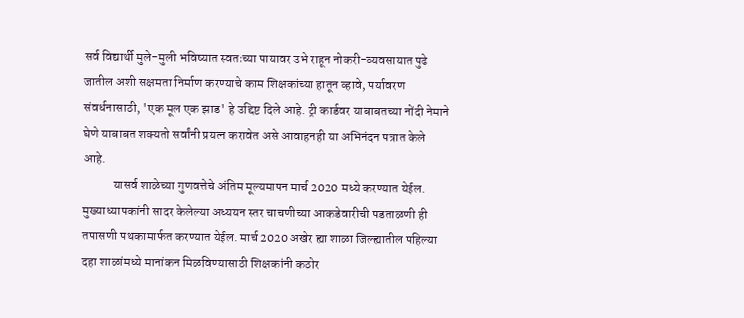सर्व विद्यार्थी मुले-मुली भविष्यात स्वतःच्या पायावर उभे राहून नोकरी-व्यवसायात पुढे जातील अशी सक्षमता निर्माण करण्याचे काम शिक्षकांच्या हातून व्हावे, पर्यावरण संवर्धनासाठी, 'एक मूल एक झाड' हे उद्दिष्ट दिले आहे. ट्री कार्डवर याबाबतच्या नोंदी नेमाने घेणे याबाबत शक्यतो सर्वांनी प्रयत्न करावेत असे आवाहनही या अभिनंदन पत्रात केले आहे.
            यासर्व शाळेच्या गुणवत्तेचे अंतिम मूल्यमापन मार्च 2020 मध्ये करण्यात येईल. मुख्याध्यापकांनी सादर केलेल्या अध्ययन स्तर चाचणीच्या आकडेवारीची पडताळणी ही तपासणी पथकामार्फत करण्यात येईल. मार्च 2020 अखेर ह्या शाळा जिल्ह्यातील पहिल्या दहा शाळांमध्ये मानांकन मिळविण्यासाठी शिक्षकांनी कठोर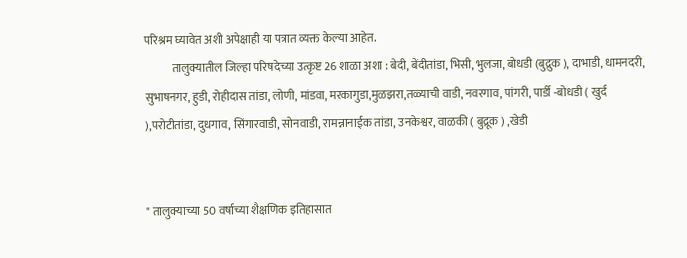परिश्रम घ्यावेत अशी अपेक्षाही या पत्रात व्यक्त केल्या आहेत.
            तालुक्यातील जिल्हा परिषदेच्या उत्कृष्ट 26 शाळा अशा : बेदी, बेंदीतांडा, भिसी, भुलजा, बोधडी (बुद्रुक ), दाभाडी, धामनदरी, सुभाषनगर, हुडी, रोहीदास तांडा, लोणी, मांडवा, मरकागुडा,मुळझरा,तळ्याची वाडी, नवरगाव, पांगरी, पार्डी -बोधडी ( खुर्द ),परोटीतांडा, दुधगाव, सिंगारवाडी, सोनवाडी, रामन्नानाईक तांडा, उनकेश्वर, वाळकी ( बुद्रूक ) ,खेडी


" तालुक्याच्या 50 वर्षाच्या शैक्षणिक इतिहासात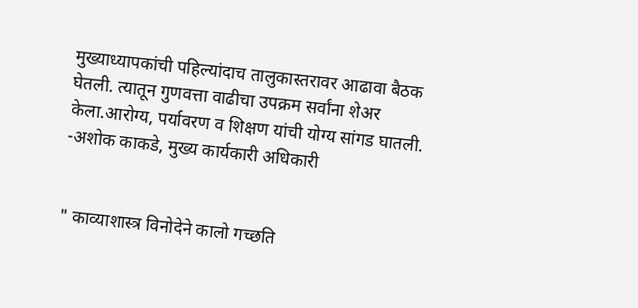मुख्याध्यापकांची पहिल्यांदाच तालुकास्तरावर आढावा बैठक घेतली. त्यातून गुणवत्ता वाढीचा उपक्रम सर्वांना शेअर केला.आरोग्य, पर्यावरण व शिक्षण यांची योग्य सांगड घातली.
-अशोक काकडे, मुख्य कार्यकारी अधिकारी


" काव्याशास्त्र विनोदेने कालो गच्छति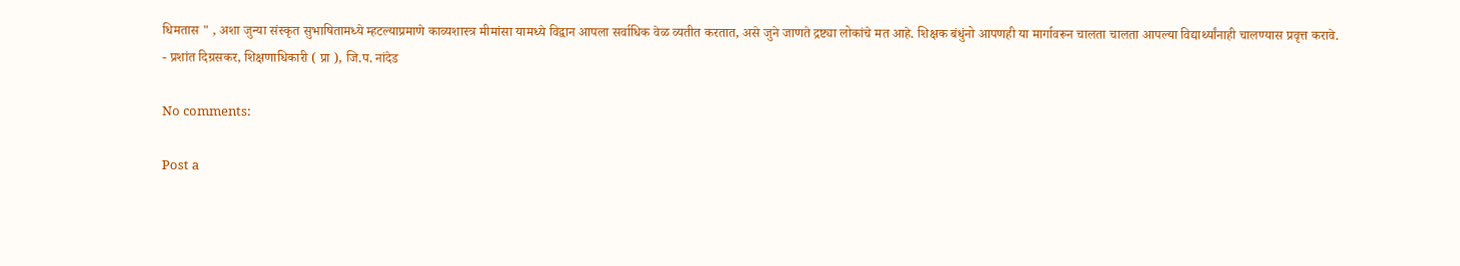धिमतास " , अशा जुन्या संस्कृत सुभाषितामध्ये म्हटल्याप्रमाणे काव्यशास्त्र मीमांसा यामध्ये विद्वान आपला सर्वाधिक वेळ व्यतीत करतात, असे जुने जाणते द्रष्ट्या लोकांचे मत आहे. शिक्षक बंधुंनो आपणही या मार्गावरून चालता चालता आपल्या विद्यार्थ्यांनाही चालण्यास प्रवृत्त करावे.
- प्रशांत दिग्रसकर, शिक्षणाधिकारी ( प्रा ), जि.प. नांदेड

No comments:

Post a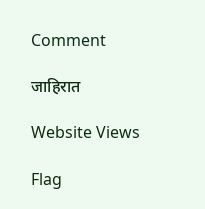Comment

जाहिरात

Website Views

Flag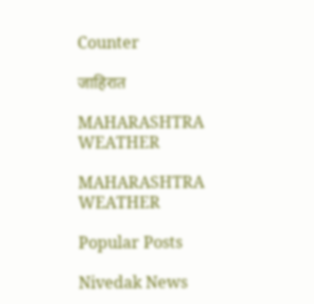Counter

जाहिरात

MAHARASHTRA WEATHER

MAHARASHTRA WEATHER

Popular Posts

Nivedak News